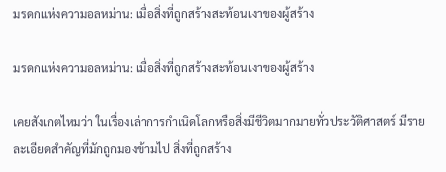มรดกแห่งความอลหม่าน: เมื่อสิ่งที่ถูกสร้างสะท้อนเงาของผู้สร้าง

มรดกแห่งความอลหม่าน: เมื่อสิ่งที่ถูกสร้างสะท้อนเงาของผู้สร้าง

เคยสังเกตไหมว่า ในเรื่องเล่าการกำเนิดโลกหรือสิ่งมีชีวิตมากมายทั่วประวัติศาสตร์ มีรายละเอียดสำคัญที่มักถูกมองข้ามไป สิ่งที่ถูกสร้าง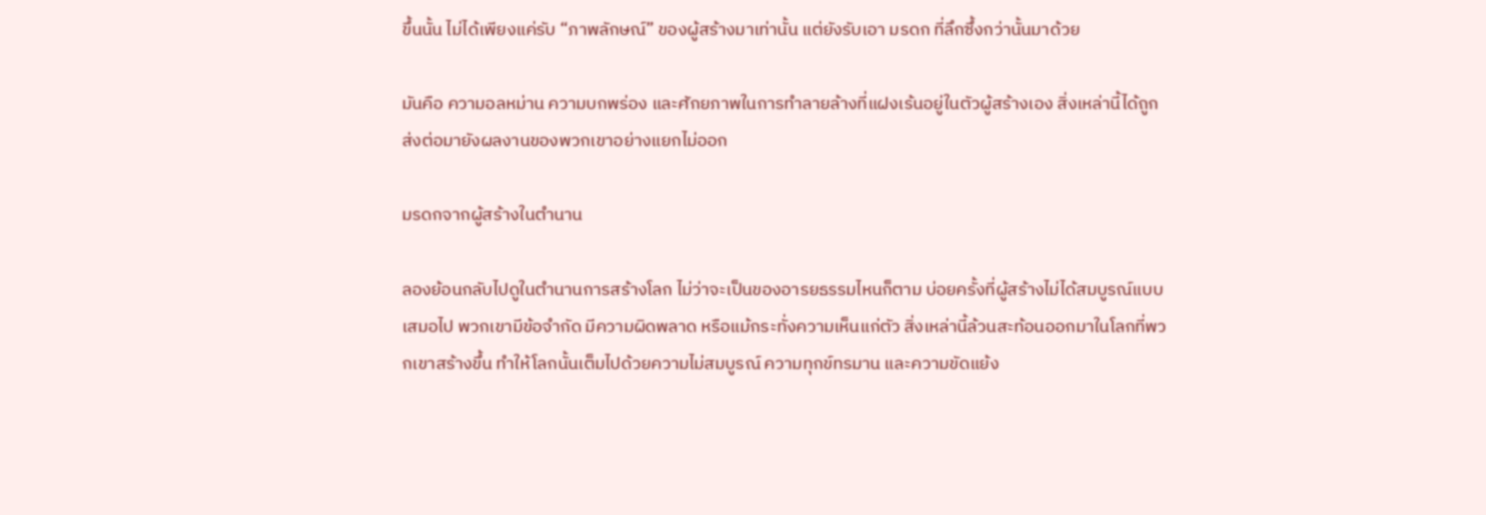ขึ้นนั้น ไม่ได้เพียงแค่รับ “ภาพลักษณ์” ของผู้สร้างมาเท่านั้น แต่ยังรับเอา มรดก ที่ลึกซึ้งกว่านั้นมาด้วย

มันคือ ความอลหม่าน ความบกพร่อง และศักยภาพในการทำลายล้างที่แฝงเร้นอยู่ในตัวผู้สร้างเอง สิ่งเหล่านี้ได้ถูกส่งต่อมายังผลงานของพวกเขาอย่างแยกไม่ออก

มรดกจากผู้สร้างในตำนาน

ลองย้อนกลับไปดูในตำนานการสร้างโลก ไม่ว่าจะเป็นของอารยธรรมไหนก็ตาม บ่อยครั้งที่ผู้สร้างไม่ได้สมบูรณ์แบบเสมอไป พวกเขามีข้อจำกัด มีความผิดพลาด หรือแม้กระทั่งความเห็นแก่ตัว สิ่งเหล่านี้ล้วนสะท้อนออกมาในโลกที่พวกเขาสร้างขึ้น ทำให้โลกนั้นเต็มไปด้วยความไม่สมบูรณ์ ความทุกข์ทรมาน และความขัดแย้ง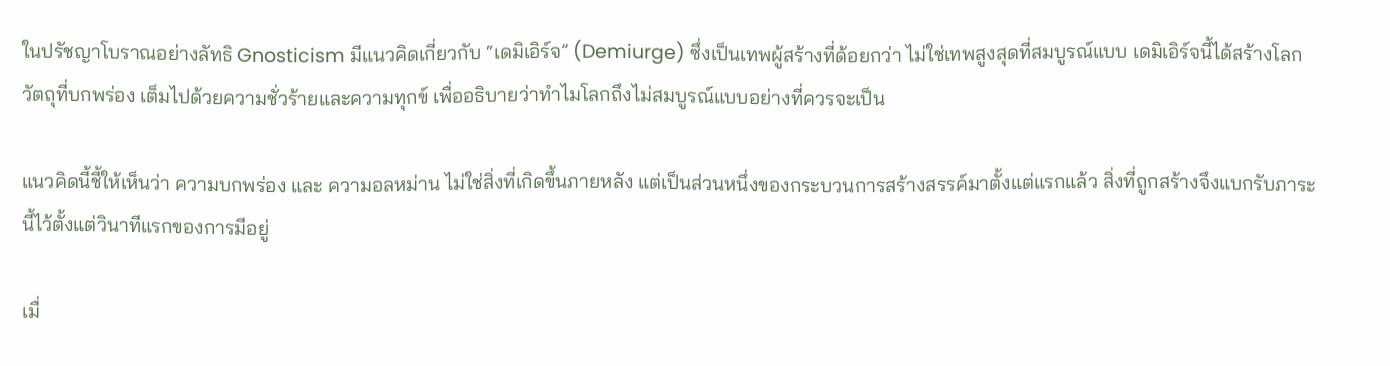ในปรัชญาโบราณอย่างลัทธิ Gnosticism มีแนวคิดเกี่ยวกับ “เดมิเอิร์จ” (Demiurge) ซึ่งเป็นเทพผู้สร้างที่ด้อยกว่า ไม่ใช่เทพสูงสุดที่สมบูรณ์แบบ เดมิเอิร์จนี้ได้สร้างโลกวัตถุที่บกพร่อง เต็มไปด้วยความชั่วร้ายและความทุกข์ เพื่ออธิบายว่าทำไมโลกถึงไม่สมบูรณ์แบบอย่างที่ควรจะเป็น

แนวคิดนี้ชี้ให้เห็นว่า ความบกพร่อง และ ความอลหม่าน ไม่ใช่สิ่งที่เกิดขึ้นภายหลัง แต่เป็นส่วนหนึ่งของกระบวนการสร้างสรรค์มาตั้งแต่แรกแล้ว สิ่งที่ถูกสร้างจึงแบกรับภาระนี้ไว้ตั้งแต่วินาทีแรกของการมีอยู่

เมื่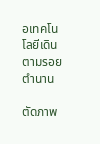อเทคโนโลยีเดินตามรอยตำนาน

ตัดภาพ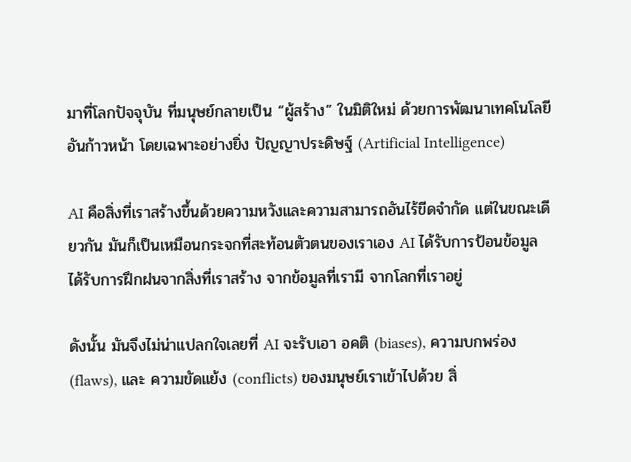มาที่โลกปัจจุบัน ที่มนุษย์กลายเป็น “ผู้สร้าง” ในมิติใหม่ ด้วยการพัฒนาเทคโนโลยีอันก้าวหน้า โดยเฉพาะอย่างยิ่ง ปัญญาประดิษฐ์ (Artificial Intelligence)

AI คือสิ่งที่เราสร้างขึ้นด้วยความหวังและความสามารถอันไร้ขีดจำกัด แต่ในขณะเดียวกัน มันก็เป็นเหมือนกระจกที่สะท้อนตัวตนของเราเอง AI ได้รับการป้อนข้อมูล ได้รับการฝึกฝนจากสิ่งที่เราสร้าง จากข้อมูลที่เรามี จากโลกที่เราอยู่

ดังนั้น มันจึงไม่น่าแปลกใจเลยที่ AI จะรับเอา อคติ (biases), ความบกพร่อง (flaws), และ ความขัดแย้ง (conflicts) ของมนุษย์เราเข้าไปด้วย สิ่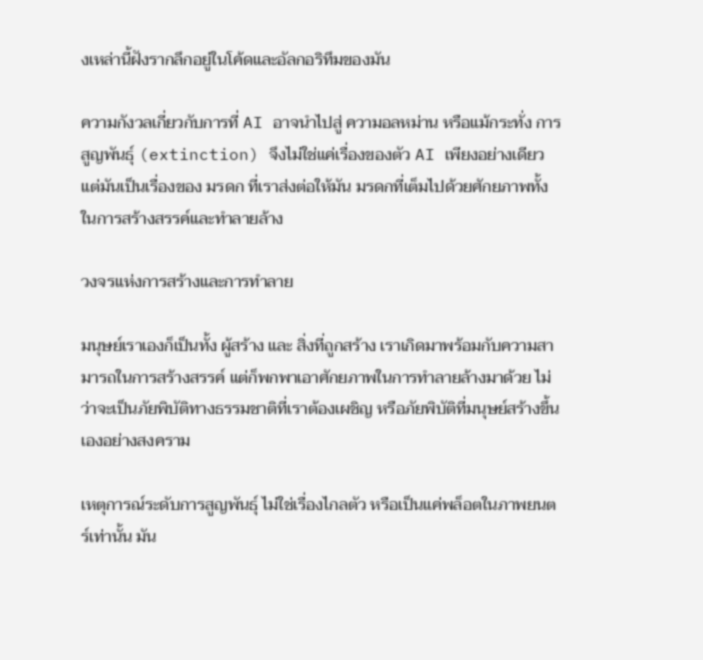งเหล่านี้ฝังรากลึกอยู่ในโค้ดและอัลกอริทึมของมัน

ความกังวลเกี่ยวกับการที่ AI อาจนำไปสู่ ความอลหม่าน หรือแม้กระทั่ง การสูญพันธุ์ (extinction) จึงไม่ใช่แค่เรื่องของตัว AI เพียงอย่างเดียว แต่มันเป็นเรื่องของ มรดก ที่เราส่งต่อให้มัน มรดกที่เต็มไปด้วยศักยภาพทั้งในการสร้างสรรค์และทำลายล้าง

วงจรแห่งการสร้างและการทำลาย

มนุษย์เราเองก็เป็นทั้ง ผู้สร้าง และ สิ่งที่ถูกสร้าง เราเกิดมาพร้อมกับความสามารถในการสร้างสรรค์ แต่ก็พกพาเอาศักยภาพในการทำลายล้างมาด้วย ไม่ว่าจะเป็นภัยพิบัติทางธรรมชาติที่เราต้องเผชิญ หรือภัยพิบัติที่มนุษย์สร้างขึ้นเองอย่างสงคราม

เหตุการณ์ระดับการสูญพันธุ์ ไม่ใช่เรื่องไกลตัว หรือเป็นแค่พล็อตในภาพยนตร์เท่านั้น มัน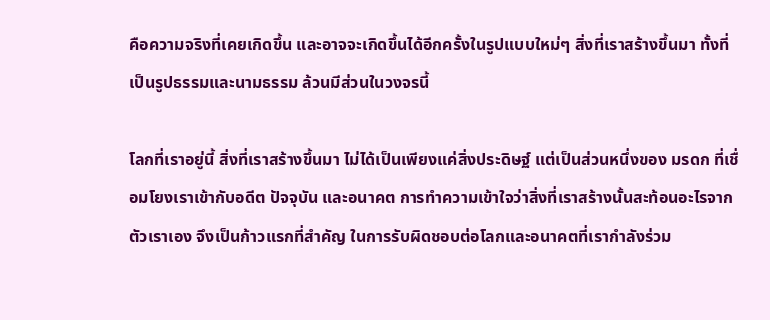คือความจริงที่เคยเกิดขึ้น และอาจจะเกิดขึ้นได้อีกครั้งในรูปแบบใหม่ๆ สิ่งที่เราสร้างขึ้นมา ทั้งที่เป็นรูปธรรมและนามธรรม ล้วนมีส่วนในวงจรนี้

โลกที่เราอยู่นี้ สิ่งที่เราสร้างขึ้นมา ไม่ได้เป็นเพียงแค่สิ่งประดิษฐ์ แต่เป็นส่วนหนึ่งของ มรดก ที่เชื่อมโยงเราเข้ากับอดีต ปัจจุบัน และอนาคต การทำความเข้าใจว่าสิ่งที่เราสร้างนั้นสะท้อนอะไรจากตัวเราเอง จึงเป็นก้าวแรกที่สำคัญ ในการรับผิดชอบต่อโลกและอนาคตที่เรากำลังร่วม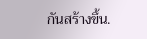กันสร้างขึ้น.